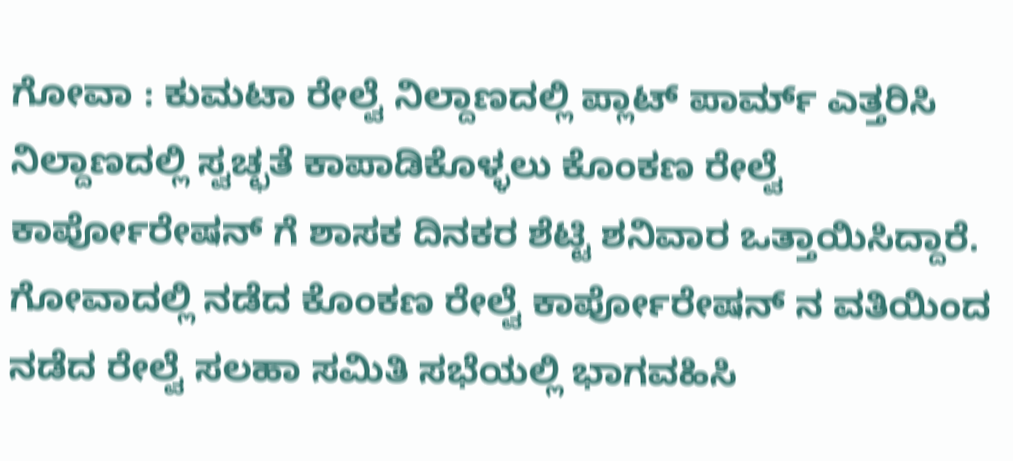ಗೋವಾ : ಕುಮಟಾ ರೇಲ್ವೆ ನಿಲ್ದಾಣದಲ್ಲಿ ಪ್ಲಾಟ್ ಪಾರ್ಮ್ ಎತ್ತರಿಸಿ ನಿಲ್ದಾಣದಲ್ಲಿ ಸ್ವಚ್ಛತೆ ಕಾಪಾಡಿಕೊಳ್ಳಲು ಕೊಂಕಣ ರೇಲ್ವೆ ಕಾರ್ಪೋರೇಷನ್ ಗೆ ಶಾಸಕ ದಿನಕರ ಶೆಟ್ಟಿ ಶನಿವಾರ ಒತ್ತಾಯಿಸಿದ್ದಾರೆ.
ಗೋವಾದಲ್ಲಿ ನಡೆದ ಕೊಂಕಣ ರೇಲ್ವೆ ಕಾರ್ಪೋರೇಷನ್ ನ ವತಿಯಿಂದ ನಡೆದ ರೇಲ್ವೆ ಸಲಹಾ ಸಮಿತಿ ಸಭೆಯಲ್ಲಿ ಭಾಗವಹಿಸಿ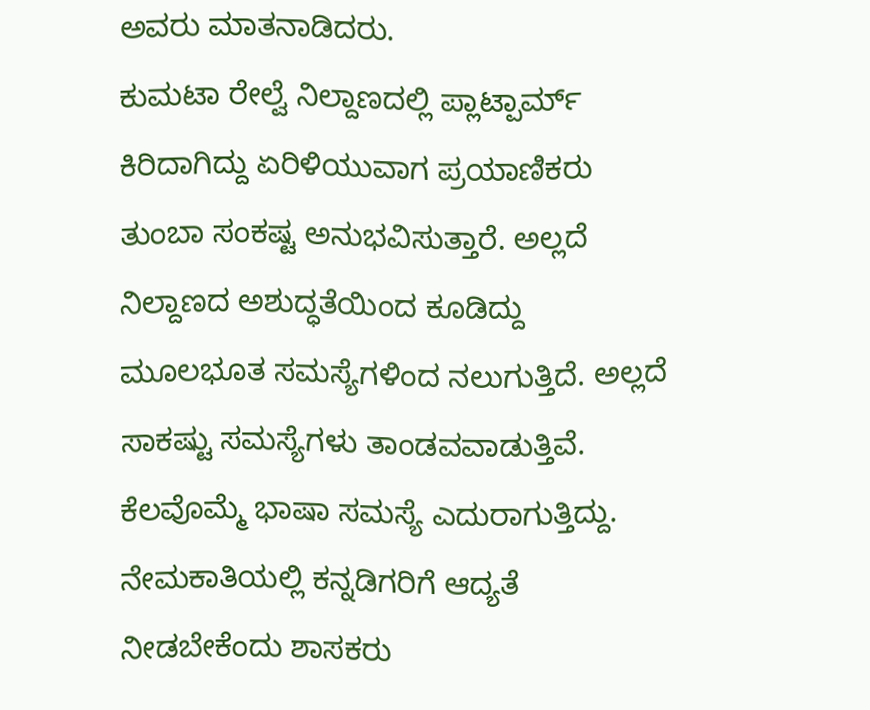ಅವರು ಮಾತನಾಡಿದರು.
ಕುಮಟಾ ರೇಲ್ವೆ ನಿಲ್ದಾಣದಲ್ಲಿ ಪ್ಲಾಟ್ಪಾರ್ಮ್ ಕಿರಿದಾಗಿದ್ದು ಏರಿಳಿಯುವಾಗ ಪ್ರಯಾಣಿಕರು ತುಂಬಾ ಸಂಕಷ್ಟ ಅನುಭವಿಸುತ್ತಾರೆ. ಅಲ್ಲದೆ ನಿಲ್ದಾಣದ ಅಶುದ್ಧತೆಯಿಂದ ಕೂಡಿದ್ದು ಮೂಲಭೂತ ಸಮಸ್ಯೆಗಳಿಂದ ನಲುಗುತ್ತಿದೆ. ಅಲ್ಲದೆ ಸಾಕಷ್ಟು ಸಮಸ್ಯೆಗಳು ತಾಂಡವವಾಡುತ್ತಿವೆ. ಕೆಲವೊಮ್ಮೆ ಭಾಷಾ ಸಮಸ್ಯೆ ಎದುರಾಗುತ್ತಿದ್ದು.
ನೇಮಕಾತಿಯಲ್ಲಿ ಕನ್ನಡಿಗರಿಗೆ ಆದ್ಯತೆ ನೀಡಬೇಕೆಂದು ಶಾಸಕರು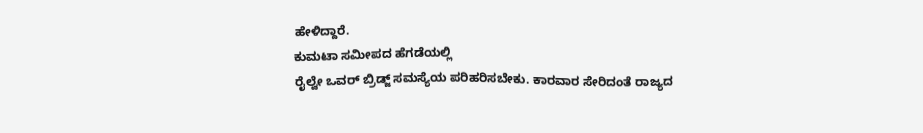ಹೇಳಿದ್ದಾರೆ.
ಕುಮಟಾ ಸಮೀಪದ ಹೆಗಡೆಯಲ್ಲಿ
ರೈಲ್ವೇ ಒವರ್ ಬ್ರಿಡ್ಜ್ ಸಮಸ್ಯೆಯ ಪರಿಹರಿಸಬೇಕು. ಕಾರವಾರ ಸೇರಿದಂತೆ ರಾಜ್ಯದ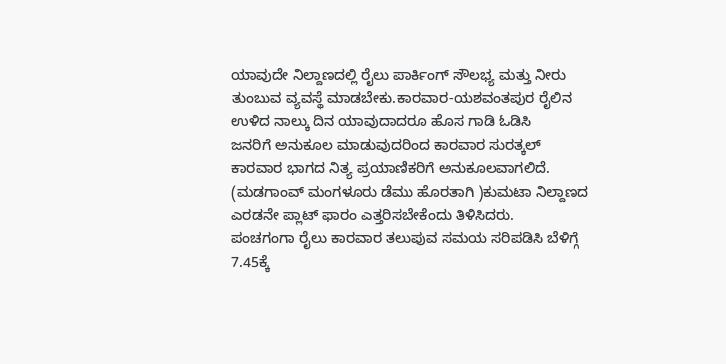ಯಾವುದೇ ನಿಲ್ದಾಣದಲ್ಲಿ ರೈಲು ಪಾರ್ಕಿಂಗ್ ಸೌಲಭ್ಯ ಮತ್ತು ನೀರು ತುಂಬುವ ವ್ಯವಸ್ಥೆ ಮಾಡಬೇಕು.ಕಾರವಾರ-ಯಶವಂತಪುರ ರೈಲಿನ ಉಳಿದ ನಾಲ್ಕು ದಿನ ಯಾವುದಾದರೂ ಹೊಸ ಗಾಡಿ ಓಡಿಸಿ
ಜನರಿಗೆ ಅನುಕೂಲ ಮಾಡುವುದರಿಂದ ಕಾರವಾರ ಸುರತ್ಕಲ್ ಕಾರವಾರ ಭಾಗದ ನಿತ್ಯ ಪ್ರಯಾಣಿಕರಿಗೆ ಅನುಕೂಲವಾಗಲಿದೆ.
(ಮಡಗಾಂವ್ ಮಂಗಳೂರು ಡೆಮು ಹೊರತಾಗಿ )ಕುಮಟಾ ನಿಲ್ದಾಣದ ಎರಡನೇ ಪ್ಲಾಟ್ ಫಾರಂ ಎತ್ತರಿಸಬೇಕೆಂದು ತಿಳಿಸಿದರು.
ಪಂಚಗಂಗಾ ರೈಲು ಕಾರವಾರ ತಲುಪುವ ಸಮಯ ಸರಿಪಡಿಸಿ ಬೆಳಿಗ್ಗೆ
7.45ಕ್ಕೆ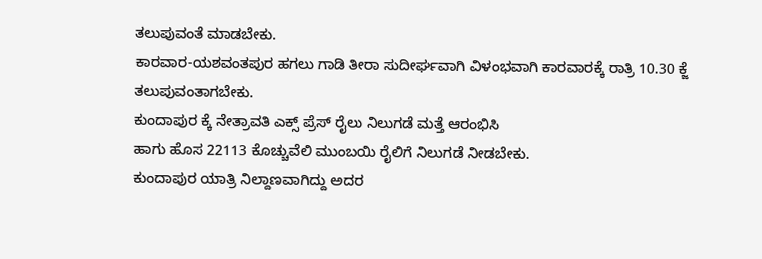ತಲುಪುವಂತೆ ಮಾಡಬೇಕು.
ಕಾರವಾರ-ಯಶವಂತಪುರ ಹಗಲು ಗಾಡಿ ತೀರಾ ಸುದೀರ್ಘವಾಗಿ ವಿಳಂಭವಾಗಿ ಕಾರವಾರಕ್ಕೆ ರಾತ್ರಿ 10.30 ಕ್ಜೆ ತಲುಪುವಂತಾಗಬೇಕು.
ಕುಂದಾಪುರ ಕ್ಕೆ ನೇತ್ರಾವತಿ ಎಕ್ಸ್ ಪ್ರೆಸ್ ರೈಲು ನಿಲುಗಡೆ ಮತ್ತೆ ಆರಂಭಿಸಿ
ಹಾಗು ಹೊಸ 22113 ಕೊಚ್ಚುವೆಲಿ ಮುಂಬಯಿ ರೈಲಿಗೆ ನಿಲುಗಡೆ ನೀಡಬೇಕು.
ಕುಂದಾಪುರ ಯಾತ್ರಿ ನಿಲ್ದಾಣವಾಗಿದ್ದು ಅದರ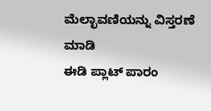ಮೆಲ್ಛಾವಣಿಯನ್ನು ವಿಸ್ತರಣೆ ಮಾಡಿ
ಈಡಿ ಪ್ಲಾಟ್ ಪಾರಂ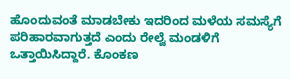ಹೊಂದುವಂತೆ ಮಾಡಬೇಕು ಇದರಿಂದ ಮಳೆಯ ಸಮಸ್ಯೆಗೆ ಪರಿಹಾರವಾಗುತ್ತದೆ ಎಂದು ರೇಲ್ವೆ ಮಂಡಳಿಗೆ ಒತ್ತಾಯಿಸಿದ್ದಾರೆ. ಕೊಂಕಣ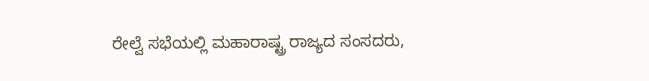ರೇಲ್ವೆ ಸಭೆಯಲ್ಲಿ ಮಹಾರಾಷ್ಟ್ರ ರಾಜ್ಯದ ಸಂಸದರು,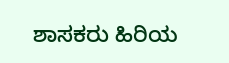ಶಾಸಕರು ಹಿರಿಯ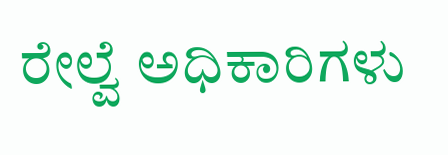ರೇಲ್ವೆ ಅಧಿಕಾರಿಗಳು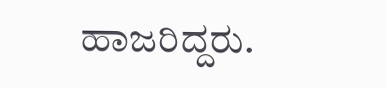ಹಾಜರಿದ್ದರು.